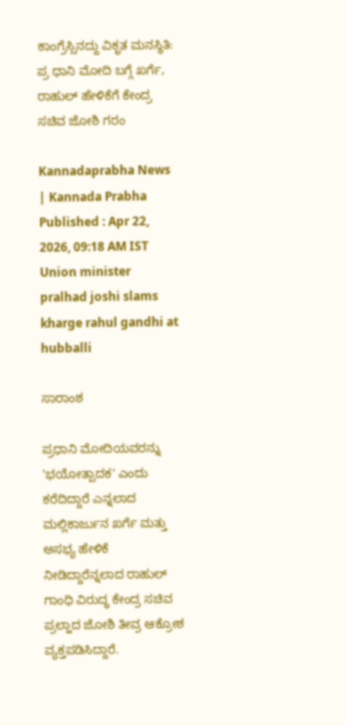ಕಾಂಗ್ರೆಸ್ಸಿನದ್ದು ವಿಕೃತ ಮನಸ್ಥಿತಿ: ಪ್ರ ಧಾನಿ ಮೋದಿ ಬಗ್ಗೆ ಖರ್ಗೆ, ರಾಹುಲ್ ಹೇಳಿಕೆಗೆ ಕೇಂದ್ರ ಸಚಿವ ಜೋಶಿ ಗರಂ

Kannadaprabha News   | Kannada Prabha
Published : Apr 22, 2026, 09:18 AM IST
Union minister pralhad joshi slams kharge rahul gandhi at hubballi

ಸಾರಾಂಶ

ಪ್ರಧಾನಿ ಮೋದಿಯವರನ್ನು 'ಭಯೋತ್ಪಾದಕ' ಎಂದು ಕರೆದಿದ್ದಾರೆ ಎನ್ನಲಾದ ಮಲ್ಲಿಕಾರ್ಜುನ ಖರ್ಗೆ ಮತ್ತು ಅಸಭ್ಯ ಹೇಳಿಕೆ ನೀಡಿದ್ದಾರೆನ್ನಲಾದ ರಾಹುಲ್ ಗಾಂಧಿ ವಿರುದ್ಧ ಕೇಂದ್ರ ಸಚಿವ ಪ್ರಲ್ಹಾದ ಜೋಶಿ ತೀವ್ರ ಆಕ್ರೋಶ ವ್ಯಕ್ತಪಡಿಸಿದ್ದಾರೆ.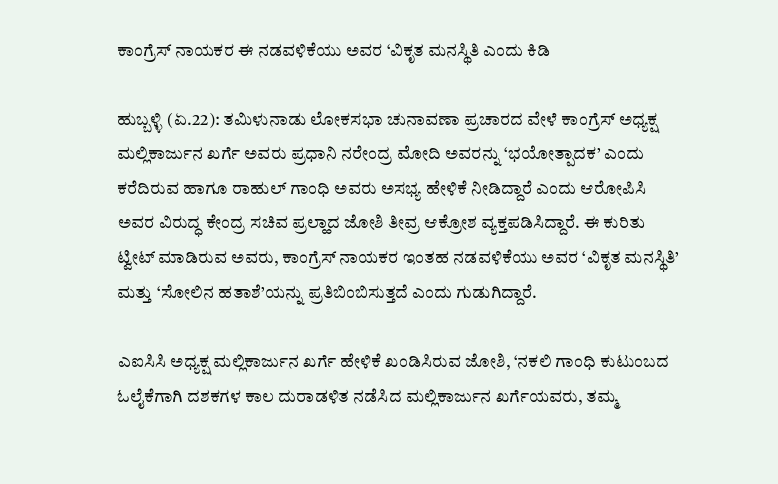ಕಾಂಗ್ರೆಸ್ ನಾಯಕರ ಈ ನಡವಳಿಕೆಯು ಅವರ ‘ವಿಕೃತ ಮನಸ್ಥಿತಿ ಎಂದು ಕಿಡಿ

ಹುಬ್ಬಳ್ಳಿ (ಏ.22): ತಮಿಳುನಾಡು ಲೋಕಸಭಾ ಚುನಾವಣಾ ಪ್ರಚಾರದ ವೇಳೆ ಕಾಂಗ್ರೆಸ್ ಅಧ್ಯಕ್ಷ ಮಲ್ಲಿಕಾರ್ಜುನ ಖರ್ಗೆ ಅವರು ಪ್ರಧಾನಿ ನರೇಂದ್ರ ಮೋದಿ ಅವರನ್ನು ‘ಭಯೋತ್ಪಾದಕ’ ಎಂದು ಕರೆದಿರುವ ಹಾಗೂ ರಾಹುಲ್ ಗಾಂಧಿ ಅವರು ಅಸಭ್ಯ ಹೇಳಿಕೆ ನೀಡಿದ್ದಾರೆ ಎಂದು ಆರೋಪಿಸಿ ಅವರ ವಿರುದ್ಧ ಕೇಂದ್ರ ಸಚಿವ ಪ್ರಲ್ಹಾದ ಜೋಶಿ ತೀವ್ರ ಆಕ್ರೋಶ ವ್ಯಕ್ತಪಡಿಸಿದ್ದಾರೆ. ಈ ಕುರಿತು ಟ್ವೀಟ್ ಮಾಡಿರುವ ಅವರು, ಕಾಂಗ್ರೆಸ್ ನಾಯಕರ ಇಂತಹ ನಡವಳಿಕೆಯು ಅವರ ‘ವಿಕೃತ ಮನಸ್ಥಿತಿ’ ಮತ್ತು ‘ಸೋಲಿನ ಹತಾಶೆ’ಯನ್ನು ಪ್ರತಿಬಿಂಬಿಸುತ್ತದೆ ಎಂದು ಗುಡುಗಿದ್ದಾರೆ.

ಎಐಸಿಸಿ ಅಧ್ಯಕ್ಷ ಮಲ್ಲಿಕಾರ್ಜುನ ಖರ್ಗೆ ಹೇಳಿಕೆ ಖಂಡಿಸಿರುವ ಜೋಶಿ, ‘ನಕಲಿ ಗಾಂಧಿ ಕುಟುಂಬದ ಓಲೈಕೆಗಾಗಿ ದಶಕಗಳ ಕಾಲ ದುರಾಡಳಿತ ನಡೆಸಿದ ಮಲ್ಲಿಕಾರ್ಜುನ ಖರ್ಗೆಯವರು, ತಮ್ಮ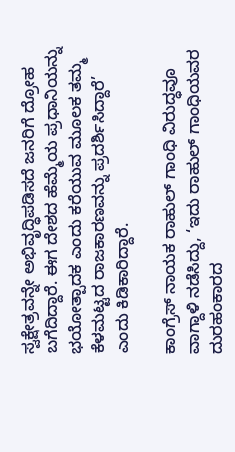ಸ್ವಕ್ಷೇತ್ರವನ್ನೇ ಅಭಿವೃದ್ಧಿಪಡಿಸದೆ ಜನರಿಗೆ ದ್ರೋಹ ಬಗೆದಿದ್ದಾರೆ. ಈಗ ದೇಶದ ಹೆಮ್ಮೆಯ ಪ್ರಧಾನಿಯನ್ನು ಭಯೋತ್ಪಾದಕ ಎಂದು ಕರೆಯುವ ಮೂಲಕ ತಮ್ಮ ಕೆಳಮಟ್ಟದ ರಾಜಕಾರಣವನ್ನು ಪ್ರದರ್ಶಿಸಿದ್ದಾರೆ’ ಎಂದು ಕಿಡಿಕಾರಿದ್ದಾರೆ.

ಕಾಂಗ್ರೆಸ್ ನಾಯಕ ರಾಹುಲ್ ಗಾಂಧಿ ವಿರುದ್ಧವೂ ವಾಗ್ದಾಳಿ ನಡೆಸಿದ್ದು, ‘ಇದು ರಾಹುಲ್ ಗಾಂಧಿಯವರ ದುರಹಂಕಾರದ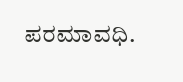ಪರಮಾವಧಿ.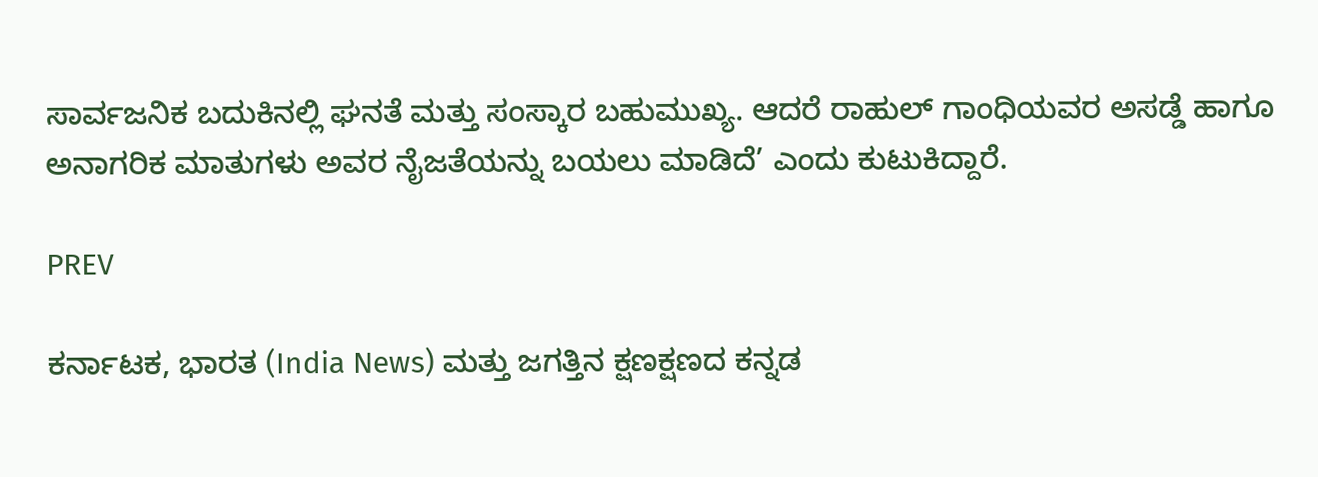ಸಾರ್ವಜನಿಕ ಬದುಕಿನಲ್ಲಿ ಘನತೆ ಮತ್ತು ಸಂಸ್ಕಾರ ಬಹುಮುಖ್ಯ. ಆದರೆ ರಾಹುಲ್ ಗಾಂಧಿಯವರ ಅಸಡ್ಡೆ ಹಾಗೂ ಅನಾಗರಿಕ ಮಾತುಗಳು ಅವರ ನೈಜತೆಯನ್ನು ಬಯಲು ಮಾಡಿದೆ’ ಎಂದು ಕುಟುಕಿದ್ದಾರೆ.

PREV

ಕರ್ನಾಟಕ, ಭಾರತ (India News) ಮತ್ತು ಜಗತ್ತಿನ ಕ್ಷಣಕ್ಷಣದ ಕನ್ನಡ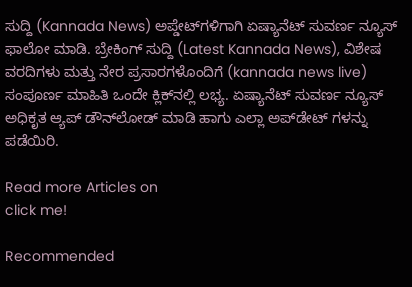ಸುದ್ದಿ (Kannada News) ಅಪ್ಡೇಟ್‌ಗಳಿಗಾಗಿ ಏಷ್ಯಾನೆಟ್ ಸುವರ್ಣ ನ್ಯೂಸ್‌ ಫಾಲೋ ಮಾಡಿ. ಬ್ರೇಕಿಂಗ್ ಸುದ್ದಿ (Latest Kannada News), ವಿಶೇಷ ವರದಿಗಳು ಮತ್ತು ನೇರ ಪ್ರಸಾರಗಳೊಂದಿಗೆ (kannada news live) ಸಂಪೂರ್ಣ ಮಾಹಿತಿ ಒಂದೇ ಕ್ಲಿಕ್‌ನಲ್ಲಿ ಲಭ್ಯ. ಏಷ್ಯಾನೆಟ್ ಸುವರ್ಣ ನ್ಯೂಸ್ ಅಧಿಕೃತ ಆ್ಯಪ್ ಡೌನ್‌ಲೋಡ್ ಮಾಡಿ ಹಾಗು ಎಲ್ಲಾ ಅಪ್‌ಡೇಟ್ ಗಳನ್ನು ಪಡೆಯಿರಿ.

Read more Articles on
click me!

Recommended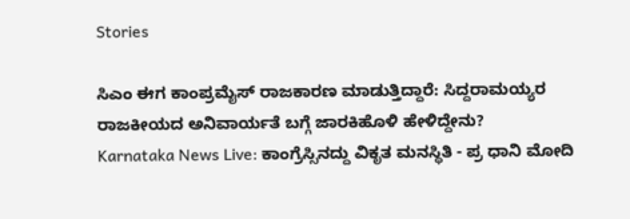Stories

ಸಿಎಂ ಈಗ ಕಾಂಪ್ರಮೈಸ್ ರಾಜಕಾರಣ ಮಾಡುತ್ತಿದ್ದಾರೆ: ಸಿದ್ದರಾಮಯ್ಯರ ರಾಜಕೀಯದ ಅನಿವಾರ್ಯತೆ ಬಗ್ಗೆ ಜಾರಕಿಹೊಳಿ ಹೇಳಿದ್ದೇನು?
Karnataka News Live: ಕಾಂಗ್ರೆಸ್ಸಿನದ್ದು ವಿಕೃತ ಮನಸ್ಥಿತಿ - ಪ್ರ ಧಾನಿ ಮೋದಿ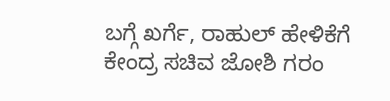ಬಗ್ಗೆ ಖರ್ಗೆ, ರಾಹುಲ್ ಹೇಳಿಕೆಗೆ ಕೇಂದ್ರ ಸಚಿವ ಜೋಶಿ ಗರಂ